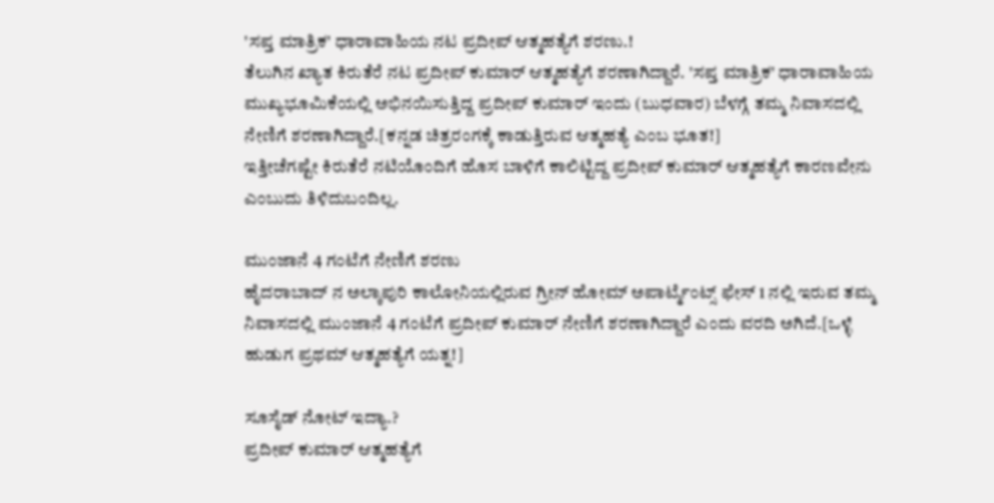'ಸಪ್ತ ಮಾತ್ರಿಕ' ಧಾರಾವಾಹಿಯ ನಟ ಪ್ರದೀಪ್ ಆತ್ಮಹತ್ಯೆಗೆ ಶರಣು.!
ತೆಲುಗಿನ ಖ್ಯಾತ ಕಿರುತೆರೆ ನಟ ಪ್ರದೀಪ್ ಕುಮಾರ್ ಆತ್ಮಹತ್ಯೆಗೆ ಶರಣಾಗಿದ್ದಾರೆ. 'ಸಪ್ತ ಮಾತ್ರಿಕ' ಧಾರಾವಾಹಿಯ ಮುಖ್ಯಭೂಮಿಕೆಯಲ್ಲಿ ಅಭಿನಯಿಸುತ್ತಿದ್ದ ಪ್ರದೀಪ್ ಕುಮಾರ್ ಇಂದು (ಬುಧವಾರ) ಬೆಳಗ್ಗೆ ತಮ್ಮ ನಿವಾಸದಲ್ಲಿ ನೇಣಿಗೆ ಶರಣಾಗಿದ್ದಾರೆ.[ಕನ್ನಡ ಚಿತ್ರರಂಗಕ್ಕೆ ಕಾಡುತ್ತಿರುವ ಆತ್ಮಹತ್ಯೆ ಎಂಬ ಭೂತ!]
ಇತ್ತೀಚೆಗಷ್ಟೇ ಕಿರುತೆರೆ ನಟಿಯೊಂದಿಗೆ ಹೊಸ ಬಾಳಿಗೆ ಕಾಲಿಟ್ಟಿದ್ದ ಪ್ರದೀಪ್ ಕುಮಾರ್ ಆತ್ಮಹತ್ಯೆಗೆ ಕಾರಣವೇನು ಎಂಬುದು ತಿಳಿದುಬಂದಿಲ್ಲ.

ಮುಂಜಾನೆ 4 ಗಂಟೆಗೆ ನೇಣಿಗೆ ಶರಣು
ಹೈದರಾಬಾದ್ ನ ಅಲ್ಕಾಪುರಿ ಕಾಲೋನಿಯಲ್ಲಿರುವ ಗ್ರೀನ್ ಹೋಮ್ ಅಪಾರ್ಟ್ಮೆಂಟ್ಸ್ ಫೇಸ್ 1 ನಲ್ಲಿ ಇರುವ ತಮ್ಮ ನಿವಾಸದಲ್ಲಿ ಮುಂಜಾನೆ 4 ಗಂಟೆಗೆ ಪ್ರದೀಪ್ ಕುಮಾರ್ ನೇಣಿಗೆ ಶರಣಾಗಿದ್ದಾರೆ ಎಂದು ವರದಿ ಅಗಿದೆ.[ಒಳ್ಳೆ ಹುಡುಗ ಪ್ರಥಮ್ ಆತ್ಮಹತ್ಯೆಗೆ ಯತ್ನ!]

ಸೂಸೈಡ್ ನೋಟ್ ಇದ್ಯಾ.?
ಪ್ರದೀಪ್ ಕುಮಾರ್ ಆತ್ಮಹತ್ಯೆಗೆ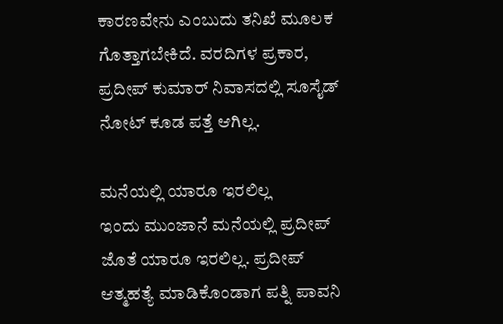ಕಾರಣವೇನು ಎಂಬುದು ತನಿಖೆ ಮೂಲಕ ಗೊತ್ತಾಗಬೇಕಿದೆ. ವರದಿಗಳ ಪ್ರಕಾರ, ಪ್ರದೀಪ್ ಕುಮಾರ್ ನಿವಾಸದಲ್ಲಿ ಸೂಸೈಡ್ ನೋಟ್ ಕೂಡ ಪತ್ತೆ ಆಗಿಲ್ಲ.

ಮನೆಯಲ್ಲಿ ಯಾರೂ ಇರಲಿಲ್ಲ
ಇಂದು ಮುಂಜಾನೆ ಮನೆಯಲ್ಲಿ ಪ್ರದೀಪ್ ಜೊತೆ ಯಾರೂ ಇರಲಿಲ್ಲ. ಪ್ರದೀಪ್ ಆತ್ಮಹತ್ಯೆ ಮಾಡಿಕೊಂಡಾಗ ಪತ್ನಿ ಪಾವನಿ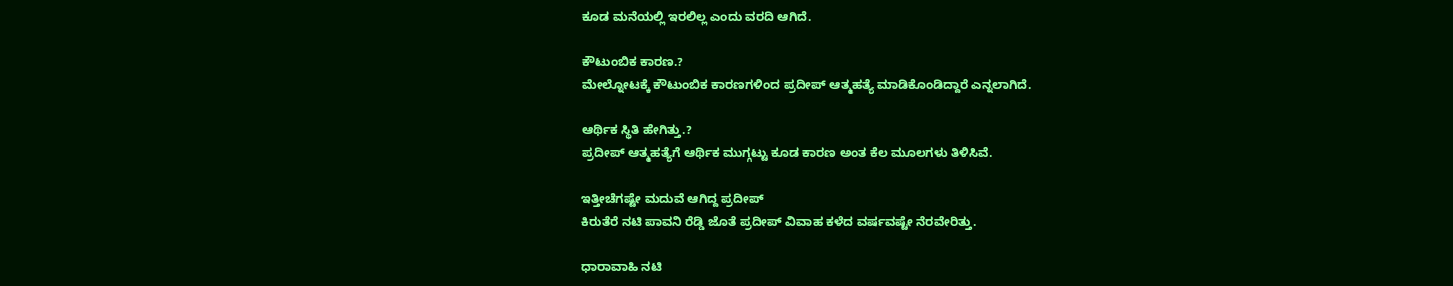ಕೂಡ ಮನೆಯಲ್ಲಿ ಇರಲಿಲ್ಲ ಎಂದು ವರದಿ ಆಗಿದೆ.

ಕೌಟುಂಬಿಕ ಕಾರಣ.?
ಮೇಲ್ನೋಟಕ್ಕೆ ಕೌಟುಂಬಿಕ ಕಾರಣಗಳಿಂದ ಪ್ರದೀಪ್ ಆತ್ಮಹತ್ಯೆ ಮಾಡಿಕೊಂಡಿದ್ದಾರೆ ಎನ್ನಲಾಗಿದೆ.

ಆರ್ಥಿಕ ಸ್ಥಿತಿ ಹೇಗಿತ್ತು.?
ಪ್ರದೀಪ್ ಆತ್ಮಹತ್ಯೆಗೆ ಆರ್ಥಿಕ ಮುಗ್ಗಟ್ಟು ಕೂಡ ಕಾರಣ ಅಂತ ಕೆಲ ಮೂಲಗಳು ತಿಳಿಸಿವೆ.

ಇತ್ತೀಚೆಗಷ್ಟೇ ಮದುವೆ ಆಗಿದ್ದ ಪ್ರದೀಪ್
ಕಿರುತೆರೆ ನಟಿ ಪಾವನಿ ರೆಡ್ಡಿ ಜೊತೆ ಪ್ರದೀಪ್ ವಿವಾಹ ಕಳೆದ ವರ್ಷವಷ್ಟೇ ನೆರವೇರಿತ್ತು.

ಧಾರಾವಾಹಿ ನಟಿ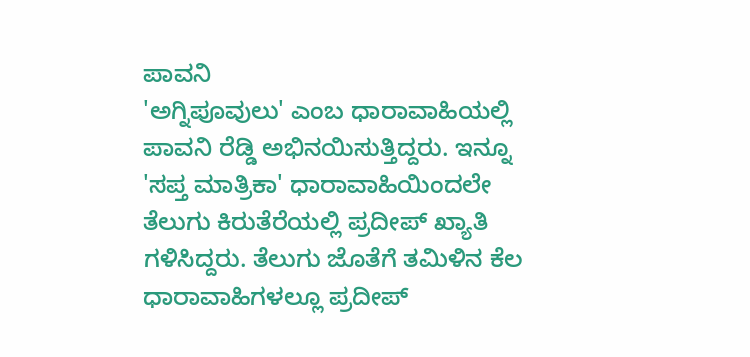ಪಾವನಿ
'ಅಗ್ನಿಪೂವುಲು' ಎಂಬ ಧಾರಾವಾಹಿಯಲ್ಲಿ ಪಾವನಿ ರೆಡ್ಡಿ ಅಭಿನಯಿಸುತ್ತಿದ್ದರು. ಇನ್ನೂ 'ಸಪ್ತ ಮಾತ್ರಿಕಾ' ಧಾರಾವಾಹಿಯಿಂದಲೇ ತೆಲುಗು ಕಿರುತೆರೆಯಲ್ಲಿ ಪ್ರದೀಪ್ ಖ್ಯಾತಿ ಗಳಿಸಿದ್ದರು. ತೆಲುಗು ಜೊತೆಗೆ ತಮಿಳಿನ ಕೆಲ ಧಾರಾವಾಹಿಗಳಲ್ಲೂ ಪ್ರದೀಪ್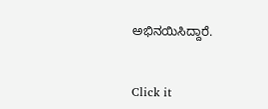ಅಭಿನಯಿಸಿದ್ದಾರೆ.


Click it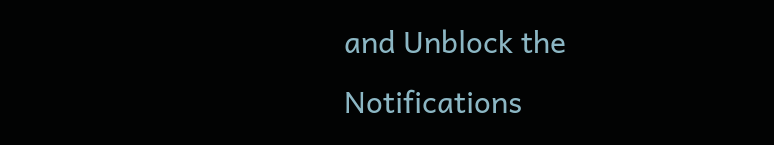and Unblock the Notifications